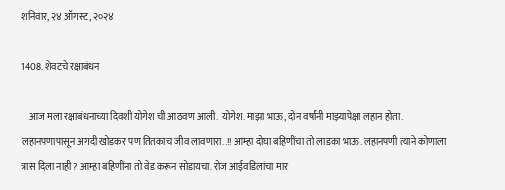शनिवार, २४ ऑगस्ट, २०२४

1408. शेवटचे रक्षाबंधन

    आज मला रक्षाबंधनाच्या दिवशी योगेश ची आठवण आली.  योगेश. माझा भाऊ, दोन वर्षांनी माझ्यापेक्षा लहान होता.  लहानपणापासून अगदी खोडकर पण तितकाच जीव लावणारा..!! आम्हा दोघा बहिणींचा तो लाडका भाऊ. लहानपणी त्याने कोणाला त्रास दिला नाही? आम्हा बहिणींना तो वेड करून सोडायचा. रोज आईवडिलांचा मार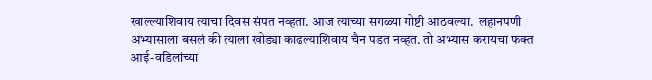खाल्ल्याशिवाय त्याचा दिवस संपत नव्हता. आज त्याच्या सगळ्या गोष्टी आठवल्या.  लहानपणी अभ्यासाला बसलं की त्याला खोड्या काढल्याशिवाय चैन पडत नव्हत. तो अभ्यास करायचा फक्त आई-वडिलांच्या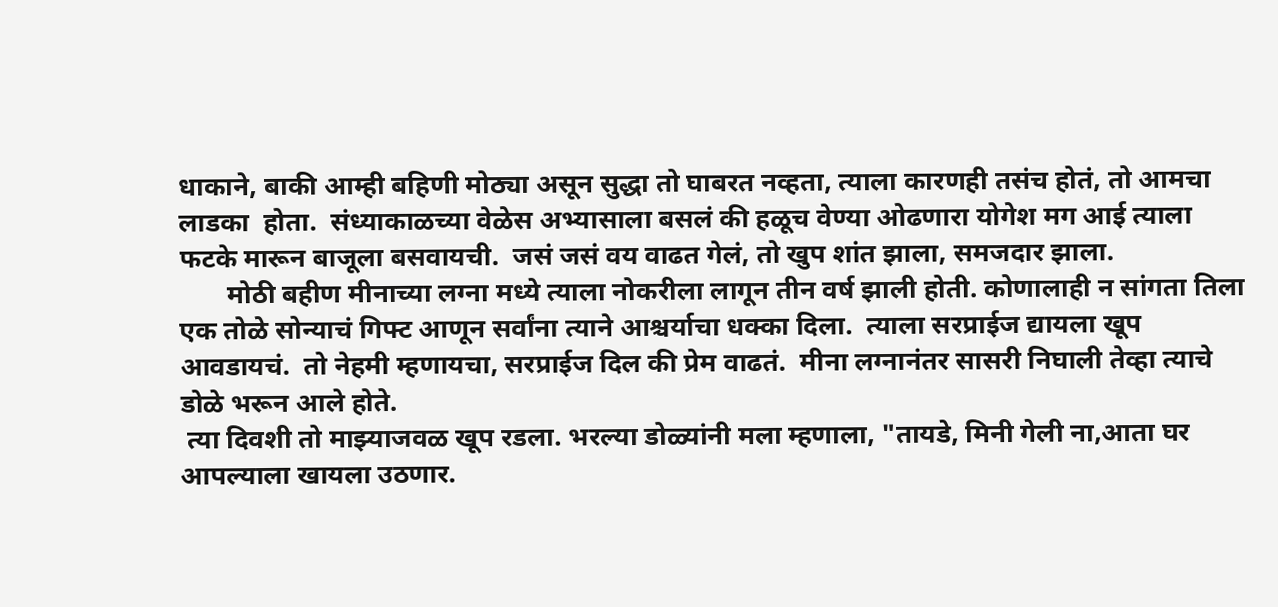धाकाने, बाकी आम्ही बहिणी मोठ्या असून सुद्धा तो घाबरत नव्हता, त्याला कारणही तसंच होतं, तो आमचा लाडका  होता.  संध्याकाळच्या वेळेस अभ्यासाला बसलं की हळूच वेण्या ओढणारा योगेश मग आई त्याला फटके मारून बाजूला बसवायची.  जसं जसं वय वाढत गेलं, तो खुप शांत झाला, समजदार झाला.
       मोठी बहीण मीनाच्या लग्ना मध्ये त्याला नोकरीला लागून तीन वर्ष झाली होती. कोणालाही न सांगता तिला एक तोळे सोन्याचं गिफ्ट आणून सर्वांना त्याने आश्चर्याचा धक्का दिला.  त्याला सरप्राईज द्यायला खूप आवडायचं.  तो नेहमी म्हणायचा, सरप्राईज दिल की प्रेम वाढतं.  मीना लग्नानंतर सासरी निघाली तेव्हा त्याचे डोळे भरून आले होते.
 त्या दिवशी तो माझ्याजवळ खूप रडला. भरल्या डोळ्यांनी मला म्हणाला, "तायडे, मिनी गेली ना,आता घर आपल्याला खायला उठणार.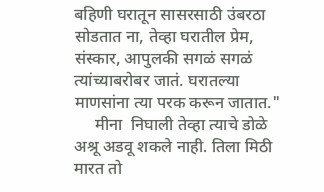बहिणी घरातून सासरसाठी उंबरठा सोडतात ना, तेव्हा घरातील प्रेम, संस्कार, आपुलकी सगळं सगळं त्यांच्याबरोबर जातं. घरातल्या माणसांना त्या परक करून जातात."
     मीना  निघाली तेव्हा त्याचे डोळे अश्रू अडवू शकले नाही. तिला मिठी मारत तो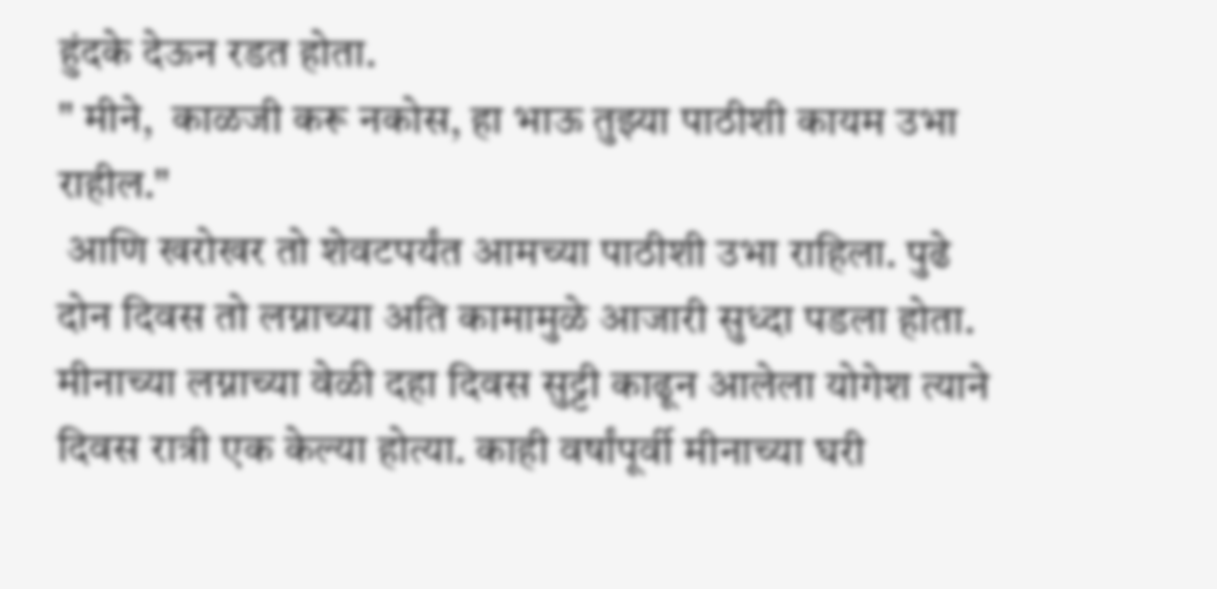हुंदके देऊन रडत होता.
" मीने,  काळजी करू नकोस, हा भाऊ तुझ्या पाठीशी कायम उभा राहील."
 आणि खरोखर तो शेवटपर्यंत आमच्या पाठीशी उभा राहिला. पुढे दोन दिवस तो लग्नाच्या अति कामामुळे आजारी सुध्दा पडला होता.  मीनाच्या लग्नाच्या वेळी दहा दिवस सुट्टी काढून आलेला योगेश त्याने दिवस रात्री एक केल्या होत्या. काही वर्षांपूर्वी मीनाच्या घरी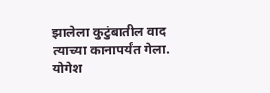झालेला कुटुंबातील वाद त्याच्या कानापर्यंत गेला.  योगेश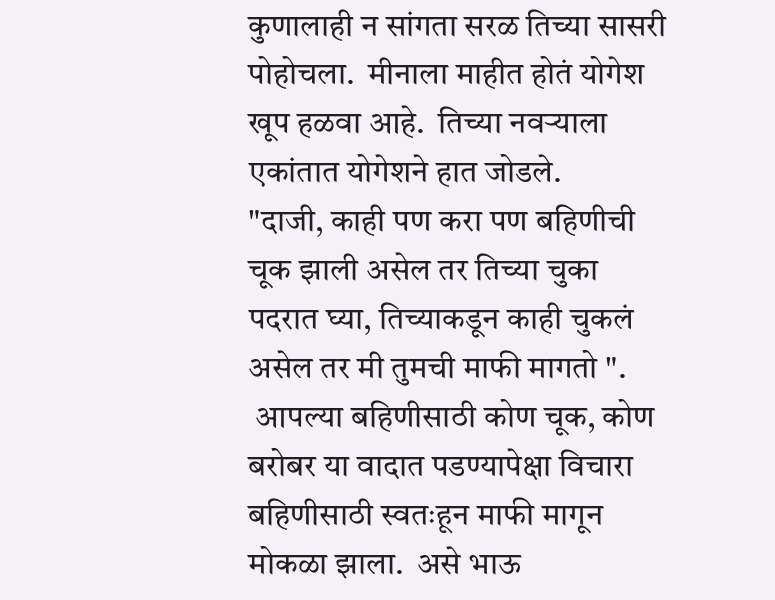कुणालाही न सांगता सरळ तिच्या सासरी पोहोचला.  मीनाला माहीत होतं योगेश खूप हळवा आहे.  तिच्या नवऱ्याला एकांतात योगेशने हात जोडले.
"दाजी, काही पण करा पण बहिणीची चूक झाली असेल तर तिच्या चुका पदरात घ्या, तिच्याकडून काही चुकलं असेल तर मी तुमची माफी मागतो ".
 आपल्या बहिणीसाठी कोण चूक, कोण बरोबर या वादात पडण्यापेक्षा विचारा  बहिणीसाठी स्वतःहून माफी मागून मोकळा झाला.  असे भाऊ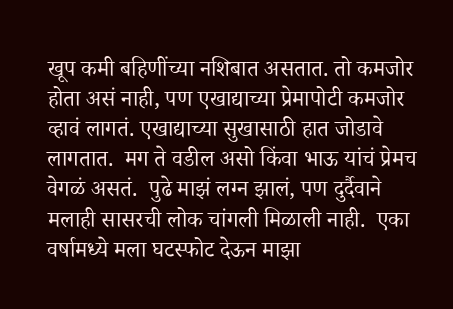खूप कमी बहिणींच्या नशिबात असतात. तो कमजोर होता असं नाही, पण एखाद्याच्या प्रेमापोटी कमजोर व्हावं लागतं. एखाद्याच्या सुखासाठी हात जोडावे लागतात.  मग ते वडील असो किंवा भाऊ यांचं प्रेमच वेगळं असतं.  पुढे माझं लग्न झालं, पण दुर्दैवाने मलाही सासरची लोक चांगली मिळाली नाही.  एका वर्षामध्ये मला घटस्फोट देऊन माझा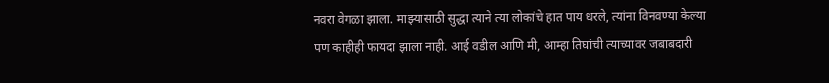नवरा वेगळा झाला. माझ्यासाठी सुद्धा त्याने त्या लोकांचे हात पाय धरले, त्यांना विनवण्या केल्या पण काहीही फायदा झाला नाही. आई वडील आणि मी, आम्हा तिघांची त्याच्यावर जबाबदारी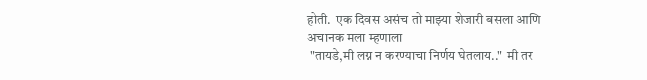होती.  एक दिवस असंच तो माझ्या शेजारी बसला आणि अचानक मला म्हणाला
 "तायडे,मी लग्न न करण्याचा निर्णय घेतलाय.."  मी तर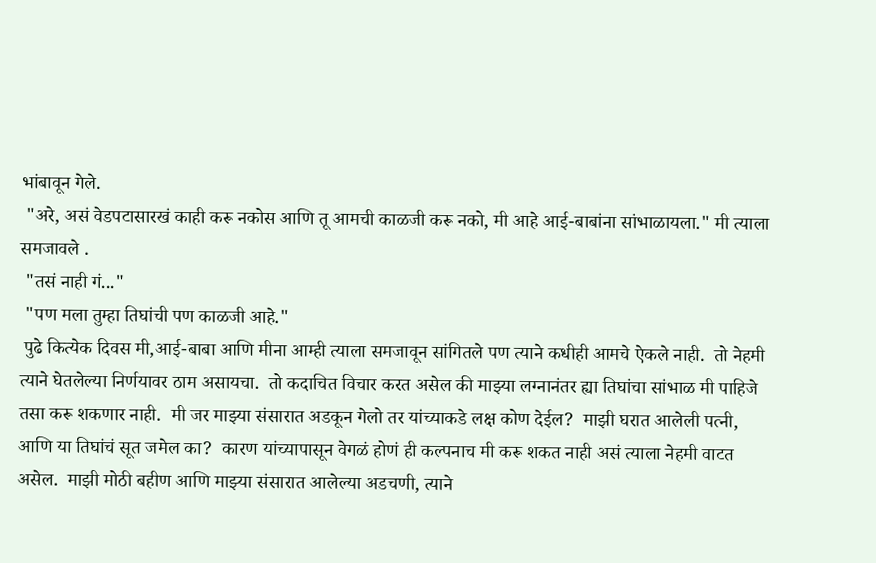भांबावून गेले.
 "अरे, असं वेडपटासारखं काही करू नकोस आणि तू आमची काळजी करू नको, मी आहे आई-बाबांना सांभाळायला." मी त्याला समजावले .
 "तसं नाही गं..."
 "पण मला तुम्हा तिघांची पण काळजी आहे."
 पुढे कित्येक दिवस मी,आई-बाबा आणि मीना आम्ही त्याला समजावून सांगितले पण त्याने कधीही आमचे ऐकले नाही.  तो नेहमी त्याने घेतलेल्या निर्णयावर ठाम असायचा.  तो कदाचित विचार करत असेल की माझ्या लग्नानंतर ह्या तिघांचा सांभाळ मी पाहिजे तसा करू शकणार नाही.  मी जर माझ्या संसारात अडकून गेलो तर यांच्याकडे लक्ष कोण देईल?  माझी घरात आलेली पत्नी, आणि या तिघांचं सूत जमेल का?  कारण यांच्यापासून वेगळं होणं ही कल्पनाच मी करू शकत नाही असं त्याला नेहमी वाटत असेल.  माझी मोठी बहीण आणि माझ्या संसारात आलेल्या अडचणी, त्याने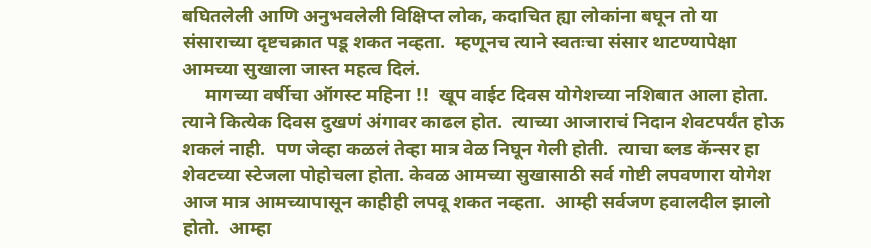बघितलेली आणि अनुभवलेली विक्षिप्त लोक, कदाचित ह्या लोकांना बघून तो या संसाराच्या दृष्टचक्रात पडू शकत नव्हता.  म्हणूनच त्याने स्वतःचा संसार थाटण्यापेक्षा आमच्या सुखाला जास्त महत्व दिलं.
     मागच्या वर्षीचा ऑगस्ट महिना !!  खूप वाईट दिवस योगेशच्या नशिबात आला होता.  त्याने कित्येक दिवस दुखणं अंगावर काढल होत.  त्याच्या आजाराचं निदान शेवटपर्यंत होऊ शकलं नाही.  पण जेव्हा कळलं तेव्हा मात्र वेळ निघून गेली होती.  त्याचा ब्लड कॅन्सर हा शेवटच्या स्टेजला पोहोचला होता. केवळ आमच्या सुखासाठी सर्व गोष्टी लपवणारा योगेश आज मात्र आमच्यापासून काहीही लपवू शकत नव्हता.  आम्ही सर्वजण हवालदील झालो होतो.  आम्हा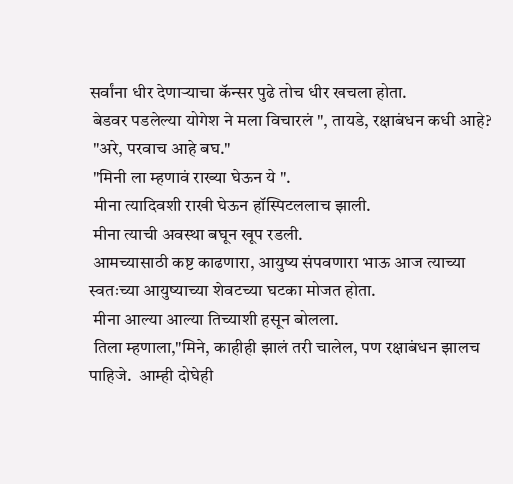सर्वांना धीर देणाऱ्याचा कॅन्सर पुढे तोच धीर खचला होता.
 बेडवर पडलेल्या योगेश ने मला विचारलं ", तायडे, रक्षाबंधन कधी आहे?
 "अरे, परवाच आहे बघ."
 "मिनी ला म्हणावं राख्या घेऊन ये ".
 मीना त्यादिवशी राखी घेऊन हॉस्पिटललाच झाली.
 मीना त्याची अवस्था बघून खूप रडली.
 आमच्यासाठी कष्ट काढणारा, आयुष्य संपवणारा भाऊ आज त्याच्या स्वतःच्या आयुष्याच्या शेवटच्या घटका मोजत होता.
 मीना आल्या आल्या तिच्याशी हसून बोलला.
 तिला म्हणाला,"मिने, काहीही झालं तरी चालेल, पण रक्षाबंधन झालच पाहिजे.  आम्ही दोघेही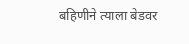बहिणीने त्याला बेडवर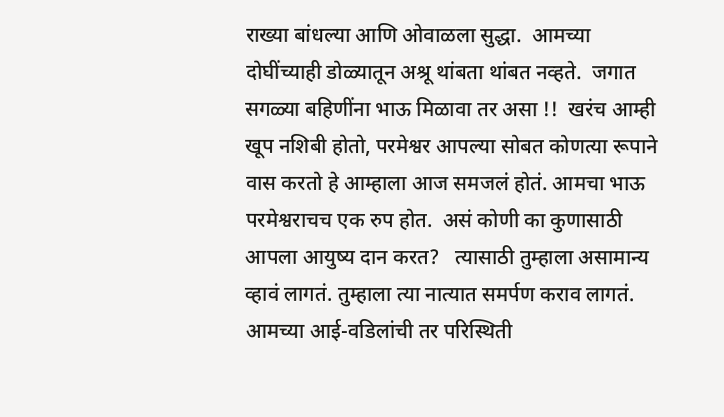राख्या बांधल्या आणि ओवाळला सुद्धा.  आमच्या दोघींच्याही डोळ्यातून अश्रू थांबता थांबत नव्हते.  जगात सगळ्या बहिणींना भाऊ मिळावा तर असा !!  खरंच आम्ही खूप नशिबी होतो, परमेश्वर आपल्या सोबत कोणत्या रूपाने वास करतो हे आम्हाला आज समजलं होतं. आमचा भाऊ परमेश्वराचच एक रुप होत.  असं कोणी का कुणासाठी आपला आयुष्य दान करत?   त्यासाठी तुम्हाला असामान्य व्हावं लागतं. तुम्हाला त्या नात्यात समर्पण कराव लागतं. आमच्या आई-वडिलांची तर परिस्थिती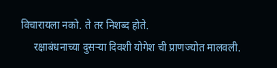विचारायला नको. ते तर निशब्द होते.
     रक्षाबंधनाच्या दुसऱ्या दिवशी योगेश ची प्राणज्योत मालवली.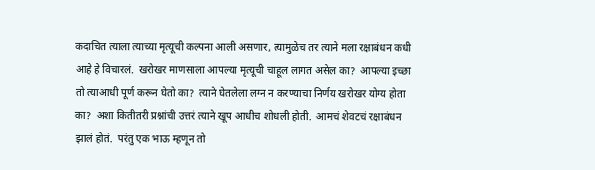कदाचित त्याला त्याच्या मृत्यूची कल्पना आली असणार, त्यामुळेच तर त्याने मला रक्षाबंधन कधी आहे हे विचारलं.  खरोखर माणसाला आपल्या मृत्यूची चाहूल लागत असेल का?  आपल्या इच्छा तो त्याआधी पूर्ण करून घेतो का?  त्याने घेतलेला लग्न न करण्याचा निर्णय खरोखर योग्य होता का?  अशा कितीतरी प्रश्नांची उत्तरं त्याने खूप आधीच शोधली होती.  आमचं शेवटचं रक्षाबंधन झालं होतं.  परंतु एक भाऊ म्हणून तो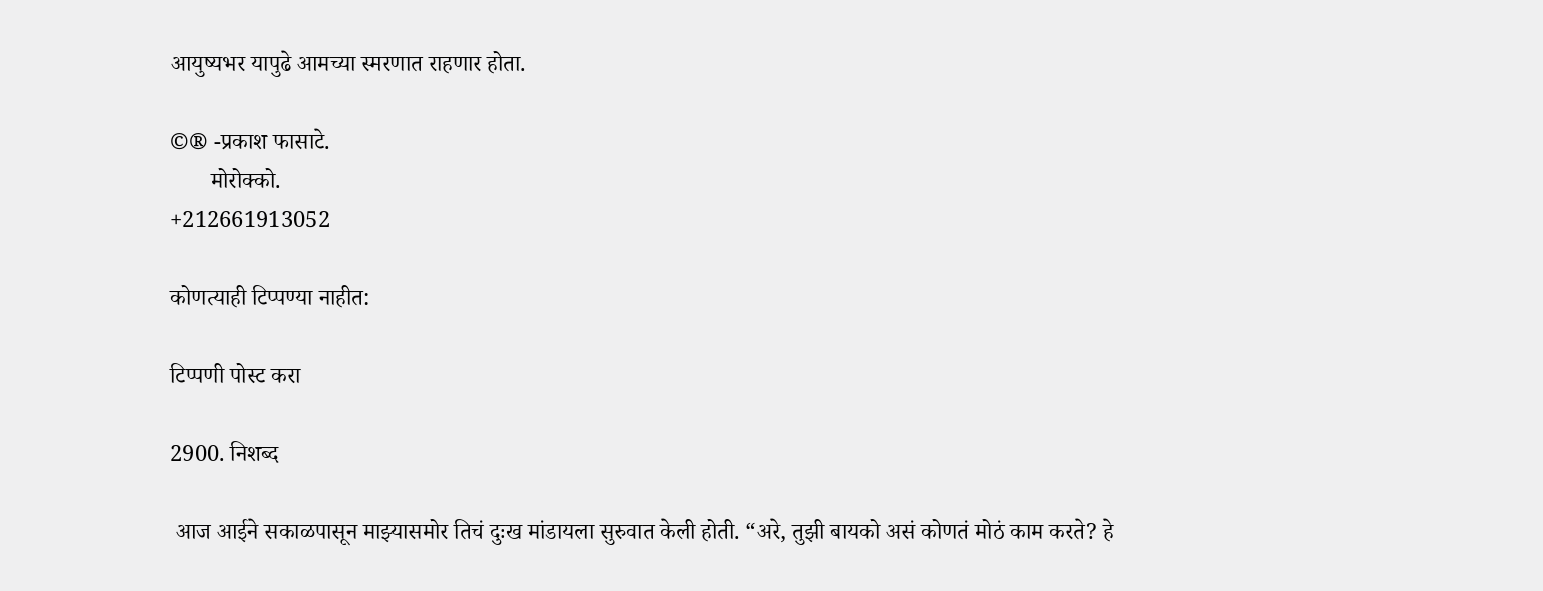आयुष्यभर यापुढे आमच्या स्मरणात राहणार होता.

©® -प्रकाश फासाटे.
       मोरोक्को.
+212661913052

कोणत्याही टिप्पण्‍या नाहीत:

टिप्पणी पोस्ट करा

2900. निशब्द

 आज आईने सकाळपासून माझ्यासमोर तिचं दुःख मांडायला सुरुवात केली होती. “अरे, तुझी बायको असं कोणतं मोठं काम करते? हे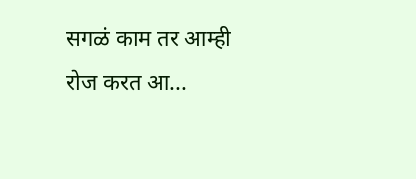सगळं काम तर आम्ही रोज करत आ...